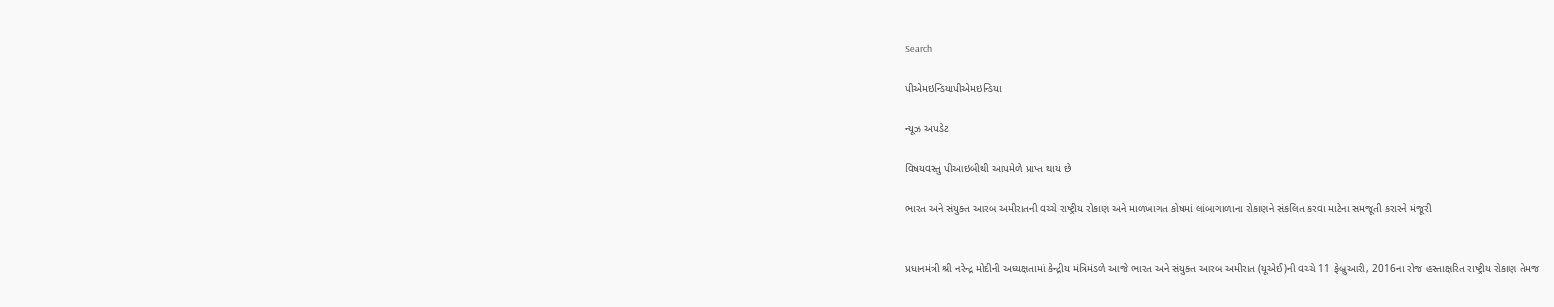Search

પીએમઇન્ડિયાપીએમઇન્ડિયા

ન્યૂઝ અપડેટ

વિષયવસ્તુ પીઆઇબીથી આપમેળે પ્રાપ્ત થાય છે

ભારત અને સંયુક્ત આરબ અમીરાતની વચ્ચે રાષ્ટ્રીય રોકાણ અને માળખાગત કોષમાં લાંબાગાળાના રોકાણને સંકલિત કરવા માટેના સમજૂતી કરારને મંજૂરી


પ્રધાનમંત્રી શ્રી નરેન્દ્ર મોદીની અધ્યક્ષતામાં કેન્દ્રીય મંત્રિમંડળે આજે ભારત અને સંયુક્ત આરબ અમીરાત (યૂએઈ)ની વચ્ચે 11 ફેબ્રુઆરી, 2016ના રોજ હસ્તાક્ષરિત રાષ્ટ્રીય રોકાણ તેમજ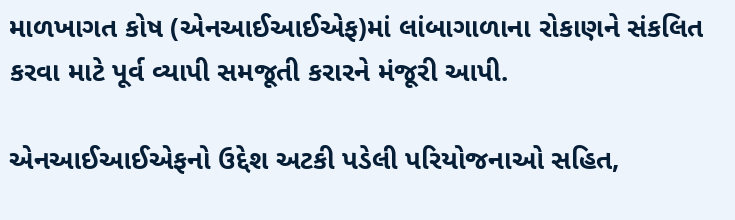માળખાગત કોષ (એનઆઈઆઈએફ)માં લાંબાગાળાના રોકાણને સંકલિત કરવા માટે પૂર્વ વ્યાપી સમજૂતી કરારને મંજૂરી આપી.

એનઆઈઆઈએફનો ઉદ્દેશ અટકી પડેલી પરિયોજનાઓ સહિત,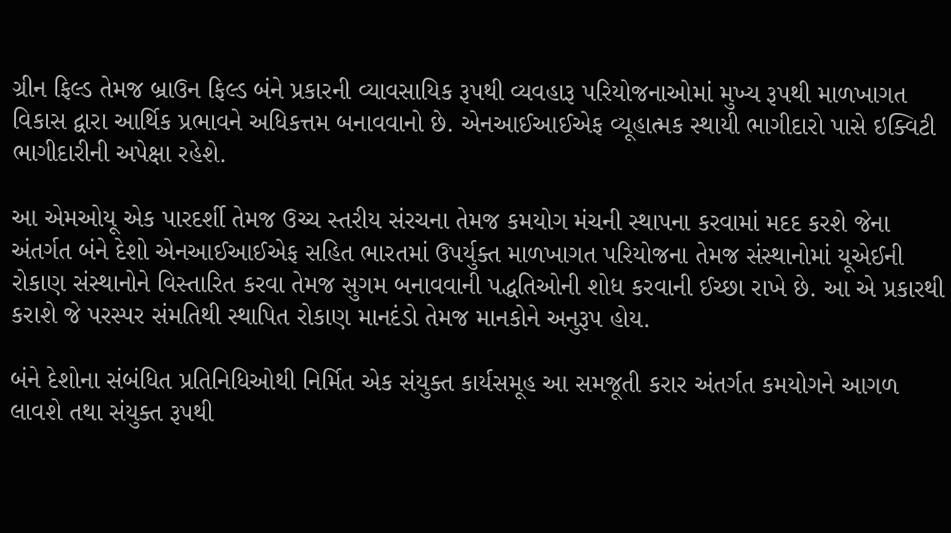ગ્રીન ફિલ્ડ તેમજ બ્રાઉન ફિલ્ડ બંને પ્રકારની વ્યાવસાયિક રૂપથી વ્યવહારૂ પરિયોજનાઓમાં મુખ્ય રૂપથી માળખાગત વિકાસ દ્વારા આર્થિક પ્રભાવને અધિકત્તમ બનાવવાનો છે. એનઆઈઆઈએફ વ્યૂહાત્મક સ્થાયી ભાગીદારો પાસે ઇક્વિટી ભાગીદારીની અપેક્ષા રહેશે.

આ એમઓયૂ એક પારદર્શી તેમજ ઉચ્ચ સ્તરીય સંરચના તેમજ કમયોગ મંચની સ્થાપના કરવામાં મદદ કરશે જેના અંતર્ગત બંને દેશો એનઆઈઆઈએફ સહિત ભારતમાં ઉપર્યુક્ત માળખાગત પરિયોજના તેમજ સંસ્થાનોમાં યૂએઈની રોકાણ સંસ્થાનોને વિસ્તારિત કરવા તેમજ સુગમ બનાવવાની પદ્ધતિઓની શોધ કરવાની ઈચ્છા રાખે છે. આ એ પ્રકારથી કરાશે જે પરસ્પર સંમતિથી સ્થાપિત રોકાણ માનદંડો તેમજ માનકોને અનુરૂપ હોય.

બંને દેશોના સંબંધિત પ્રતિનિધિઓથી નિર્મિત એક સંયુક્ત કાર્યસમૂહ આ સમજૂતી કરાર અંતર્ગત કમયોગને આગળ લાવશે તથા સંયુક્ત રૂપથી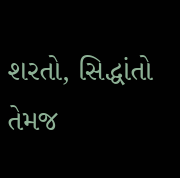શરતો, સિદ્ધાંતો તેમજ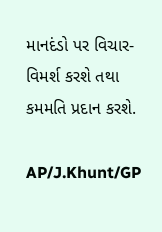માનદંડો પર વિચાર-વિમર્શ કરશે તથા કમમતિ પ્રદાન કરશે.

AP/J.Khunt/GP